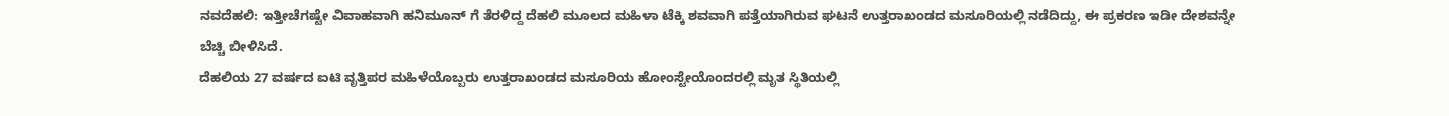ನವದೆಹಲಿ: ಇತ್ತೀಚೆಗಷ್ಟೇ ವಿವಾಹವಾಗಿ ಹನಿಮೂನ್ ಗೆ ತೆರಳಿದ್ದ ದೆಹಲಿ ಮೂಲದ ಮಹಿಳಾ ಟೆಕ್ಕಿ ಶವವಾಗಿ ಪತ್ತೆಯಾಗಿರುವ ಘಟನೆ ಉತ್ತರಾಖಂಡದ ಮಸೂರಿಯಲ್ಲಿ ನಡೆದಿದ್ದು, ಈ ಪ್ರಕರಣ ಇಡೀ ದೇಶವನ್ನೇ ಬೆಚ್ಚಿ ಬೀಳಿಸಿದೆ.
ದೆಹಲಿಯ 27 ವರ್ಷದ ಐಟಿ ವೃತ್ತಿಪರ ಮಹಿಳೆಯೊಬ್ಬರು ಉತ್ತರಾಖಂಡದ ಮಸೂರಿಯ ಹೋಂಸ್ಟೇಯೊಂದರಲ್ಲಿ ಮೃತ ಸ್ಥಿತಿಯಲ್ಲಿ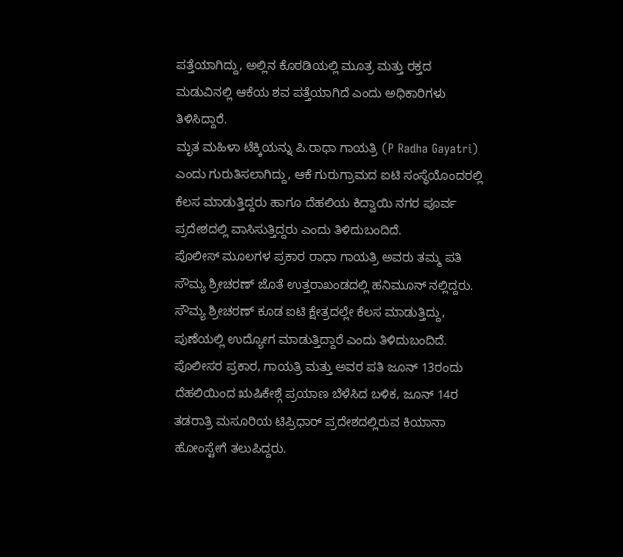ಪತ್ತೆಯಾಗಿದ್ದು, ಅಲ್ಲಿನ ಕೊಠಡಿಯಲ್ಲಿ ಮೂತ್ರ ಮತ್ತು ರಕ್ತದ ಮಡುವಿನಲ್ಲಿ ಆಕೆಯ ಶವ ಪತ್ತೆಯಾಗಿದೆ ಎಂದು ಅಧಿಕಾರಿಗಳು ತಿಳಿಸಿದ್ದಾರೆ.
ಮೃತ ಮಹಿಳಾ ಟೆಕ್ಕಿಯನ್ನು ಪಿ.ರಾಧಾ ಗಾಯತ್ರಿ (P Radha Gayatri) ಎಂದು ಗುರುತಿಸಲಾಗಿದ್ದು, ಆಕೆ ಗುರುಗ್ರಾಮದ ಐಟಿ ಸಂಸ್ಥೆಯೊಂದರಲ್ಲಿ ಕೆಲಸ ಮಾಡುತ್ತಿದ್ದರು ಹಾಗೂ ದೆಹಲಿಯ ಕಿದ್ವಾಯಿ ನಗರ ಪೂರ್ವ ಪ್ರದೇಶದಲ್ಲಿ ವಾಸಿಸುತ್ತಿದ್ದರು ಎಂದು ತಿಳಿದುಬಂದಿದೆ.
ಪೊಲೀಸ್ ಮೂಲಗಳ ಪ್ರಕಾರ ರಾಧಾ ಗಾಯತ್ರಿ ಅವರು ತಮ್ಮ ಪತಿ ಸೌಮ್ಯ ಶ್ರೀಚರಣ್ ಜೊತೆ ಉತ್ತರಾಖಂಡದಲ್ಲಿ ಹನಿಮೂನ್ ನಲ್ಲಿದ್ದರು. ಸೌಮ್ಯ ಶ್ರೀಚರಣ್ ಕೂಡ ಐಟಿ ಕ್ಷೇತ್ರದಲ್ಲೇ ಕೆಲಸ ಮಾಡುತ್ತಿದ್ದು, ಪುಣೆಯಲ್ಲಿ ಉದ್ಯೋಗ ಮಾಡುತ್ತಿದ್ದಾರೆ ಎಂದು ತಿಳಿದುಬಂದಿದೆ.
ಪೊಲೀಸರ ಪ್ರಕಾರ, ಗಾಯತ್ರಿ ಮತ್ತು ಅವರ ಪತಿ ಜೂನ್ 13ರಂದು ದೆಹಲಿಯಿಂದ ಋಷಿಕೇಶ್ಗೆ ಪ್ರಯಾಣ ಬೆಳೆಸಿದ ಬಳಿಕ, ಜೂನ್ 14ರ ತಡರಾತ್ರಿ ಮಸೂರಿಯ ಟಿಪ್ರಿಧಾರ್ ಪ್ರದೇಶದಲ್ಲಿರುವ ಕಿಯಾನಾ ಹೋಂಸ್ಟೇಗೆ ತಲುಪಿದ್ದರು.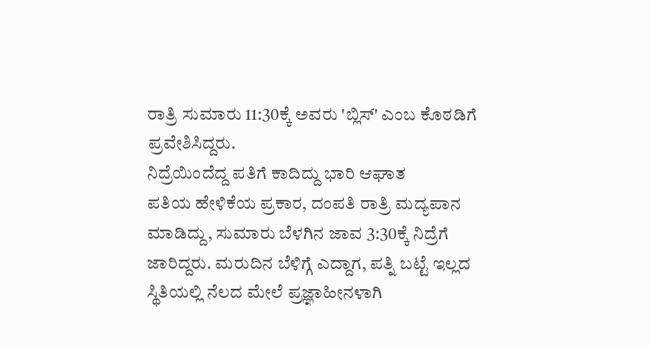ರಾತ್ರಿ ಸುಮಾರು 11:30ಕ್ಕೆ ಅವರು 'ಬ್ಲಿಸ್' ಎಂಬ ಕೊಠಡಿಗೆ ಪ್ರವೇಶಿಸಿದ್ದರು.
ನಿದ್ರೆಯಿಂದೆದ್ದ ಪತಿಗೆ ಕಾದಿದ್ದು ಭಾರಿ ಆಘಾತ
ಪತಿಯ ಹೇಳಿಕೆಯ ಪ್ರಕಾರ, ದಂಪತಿ ರಾತ್ರಿ ಮದ್ಯಪಾನ ಮಾಡಿದ್ದು, ಸುಮಾರು ಬೆಳಗಿನ ಜಾವ 3:30ಕ್ಕೆ ನಿದ್ರೆಗೆ ಜಾರಿದ್ದರು. ಮರುದಿನ ಬೆಳಿಗ್ಗೆ ಎದ್ದಾಗ, ಪತ್ನಿ ಬಟ್ಟೆ ಇಲ್ಲದ ಸ್ಥಿತಿಯಲ್ಲಿ ನೆಲದ ಮೇಲೆ ಪ್ರಜ್ಞಾಹೀನಳಾಗಿ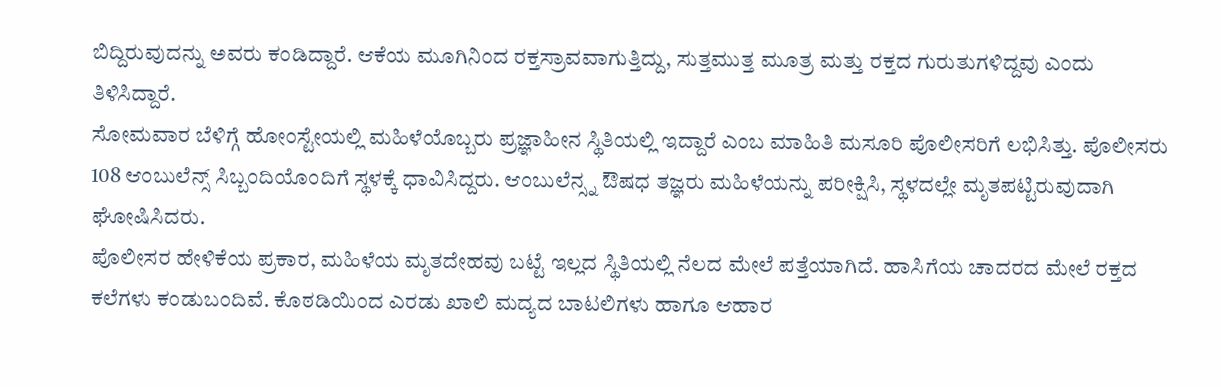ಬಿದ್ದಿರುವುದನ್ನು ಅವರು ಕಂಡಿದ್ದಾರೆ. ಆಕೆಯ ಮೂಗಿನಿಂದ ರಕ್ತಸ್ರಾವವಾಗುತ್ತಿದ್ದು, ಸುತ್ತಮುತ್ತ ಮೂತ್ರ ಮತ್ತು ರಕ್ತದ ಗುರುತುಗಳಿದ್ದವು ಎಂದು ತಿಳಿಸಿದ್ದಾರೆ.
ಸೋಮವಾರ ಬೆಳಿಗ್ಗೆ ಹೋಂಸ್ಟೇಯಲ್ಲಿ ಮಹಿಳೆಯೊಬ್ಬರು ಪ್ರಜ್ಞಾಹೀನ ಸ್ಥಿತಿಯಲ್ಲಿ ಇದ್ದಾರೆ ಎಂಬ ಮಾಹಿತಿ ಮಸೂರಿ ಪೊಲೀಸರಿಗೆ ಲಭಿಸಿತ್ತು. ಪೊಲೀಸರು 108 ಆಂಬುಲೆನ್ಸ್ ಸಿಬ್ಬಂದಿಯೊಂದಿಗೆ ಸ್ಥಳಕ್ಕೆ ಧಾವಿಸಿದ್ದರು. ಆಂಬುಲೆನ್ಸ್ನ ಔಷಧ ತಜ್ಞರು ಮಹಿಳೆಯನ್ನು ಪರೀಕ್ಷಿಸಿ, ಸ್ಥಳದಲ್ಲೇ ಮೃತಪಟ್ಟಿರುವುದಾಗಿ ಘೋಷಿಸಿದರು.
ಪೊಲೀಸರ ಹೇಳಿಕೆಯ ಪ್ರಕಾರ, ಮಹಿಳೆಯ ಮೃತದೇಹವು ಬಟ್ಟೆ ಇಲ್ಲದ ಸ್ಥಿತಿಯಲ್ಲಿ ನೆಲದ ಮೇಲೆ ಪತ್ತೆಯಾಗಿದೆ. ಹಾಸಿಗೆಯ ಚಾದರದ ಮೇಲೆ ರಕ್ತದ ಕಲೆಗಳು ಕಂಡುಬಂದಿವೆ. ಕೊಠಡಿಯಿಂದ ಎರಡು ಖಾಲಿ ಮದ್ಯದ ಬಾಟಲಿಗಳು ಹಾಗೂ ಆಹಾರ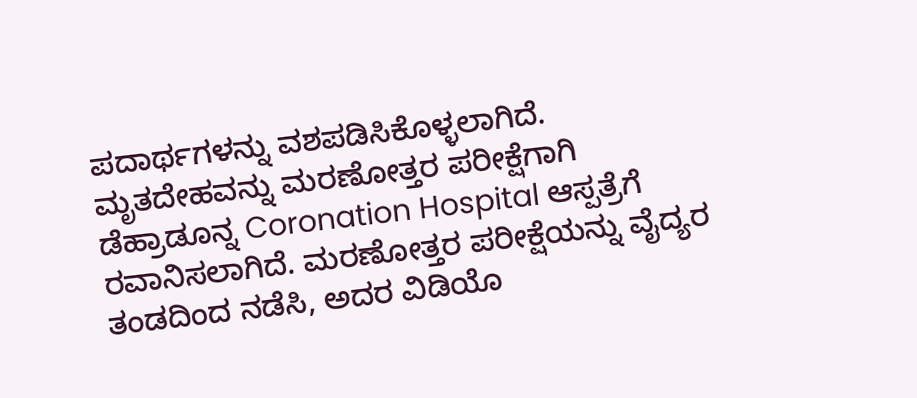ಪದಾರ್ಥಗಳನ್ನು ವಶಪಡಿಸಿಕೊಳ್ಳಲಾಗಿದೆ.
ಮೃತದೇಹವನ್ನು ಮರಣೋತ್ತರ ಪರೀಕ್ಷೆಗಾಗಿ ಡೆಹ್ರಾಡೂನ್ನ Coronation Hospital ಆಸ್ಪತ್ರೆಗೆ ರವಾನಿಸಲಾಗಿದೆ. ಮರಣೋತ್ತರ ಪರೀಕ್ಷೆಯನ್ನು ವೈದ್ಯರ ತಂಡದಿಂದ ನಡೆಸಿ, ಅದರ ವಿಡಿಯೊ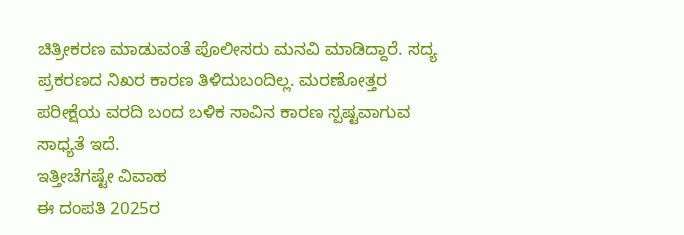ಚಿತ್ರೀಕರಣ ಮಾಡುವಂತೆ ಪೊಲೀಸರು ಮನವಿ ಮಾಡಿದ್ದಾರೆ. ಸದ್ಯ ಪ್ರಕರಣದ ನಿಖರ ಕಾರಣ ತಿಳಿದುಬಂದಿಲ್ಲ. ಮರಣೋತ್ತರ ಪರೀಕ್ಷೆಯ ವರದಿ ಬಂದ ಬಳಿಕ ಸಾವಿನ ಕಾರಣ ಸ್ಪಷ್ಟವಾಗುವ ಸಾಧ್ಯತೆ ಇದೆ.
ಇತ್ತೀಚೆಗಷ್ಟೇ ವಿವಾಹ
ಈ ದಂಪತಿ 2025ರ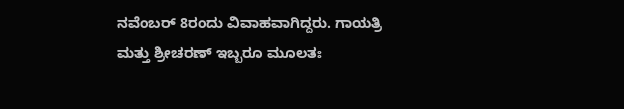ನವೆಂಬರ್ 8ರಂದು ವಿವಾಹವಾಗಿದ್ದರು. ಗಾಯತ್ರಿ ಮತ್ತು ಶ್ರೀಚರಣ್ ಇಬ್ಬರೂ ಮೂಲತಃ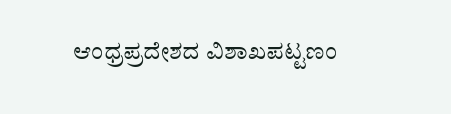ಆಂಧ್ರಪ್ರದೇಶದ ವಿಶಾಖಪಟ್ಟಣಂ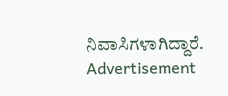ನಿವಾಸಿಗಳಾಗಿದ್ದಾರೆ.
Advertisement